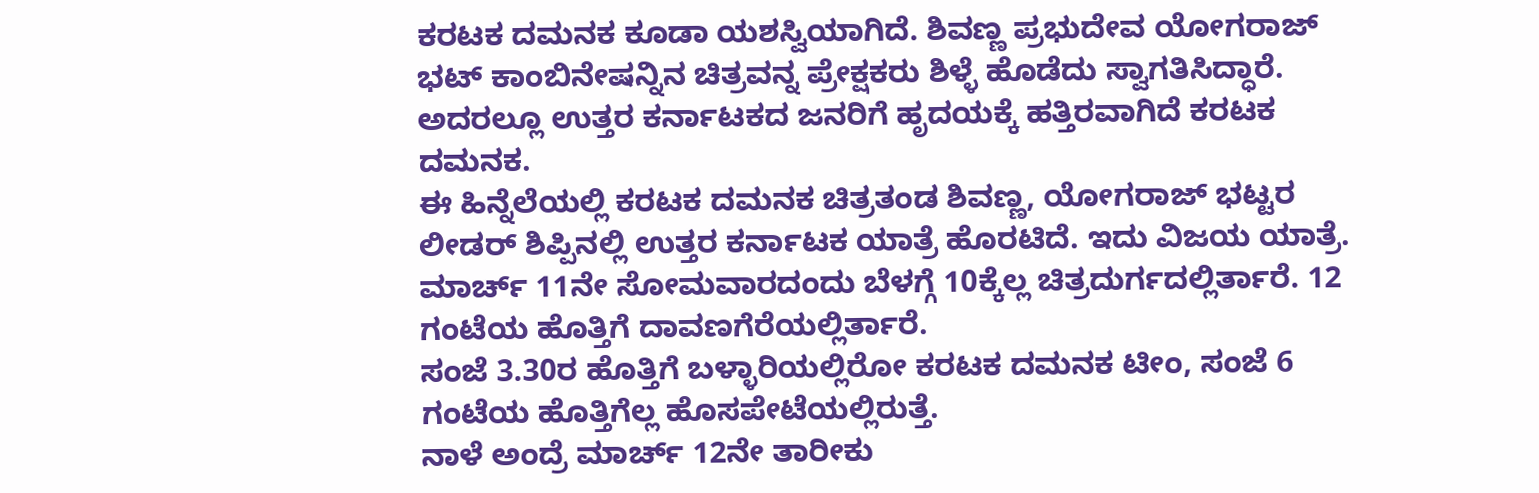ಕರಟಕ ದಮನಕ ಕೂಡಾ ಯಶಸ್ವಿಯಾಗಿದೆ. ಶಿವಣ್ಣ ಪ್ರಭುದೇವ ಯೋಗರಾಜ್ ಭಟ್ ಕಾಂಬಿನೇಷನ್ನಿನ ಚಿತ್ರವನ್ನ ಪ್ರೇಕ್ಷಕರು ಶಿಳ್ಳೆ ಹೊಡೆದು ಸ್ವಾಗತಿಸಿದ್ಧಾರೆ. ಅದರಲ್ಲೂ ಉತ್ತರ ಕರ್ನಾಟಕದ ಜನರಿಗೆ ಹೃದಯಕ್ಕೆ ಹತ್ತಿರವಾಗಿದೆ ಕರಟಕ ದಮನಕ.
ಈ ಹಿನ್ನೆಲೆಯಲ್ಲಿ ಕರಟಕ ದಮನಕ ಚಿತ್ರತಂಡ ಶಿವಣ್ಣ, ಯೋಗರಾಜ್ ಭಟ್ಟರ ಲೀಡರ್ ಶಿಪ್ಪಿನಲ್ಲಿ ಉತ್ತರ ಕರ್ನಾಟಕ ಯಾತ್ರೆ ಹೊರಟಿದೆ. ಇದು ವಿಜಯ ಯಾತ್ರೆ.
ಮಾರ್ಚ್ 11ನೇ ಸೋಮವಾರದಂದು ಬೆಳಗ್ಗೆ 10ಕ್ಕೆಲ್ಲ ಚಿತ್ರದುರ್ಗದಲ್ಲಿರ್ತಾರೆ. 12 ಗಂಟೆಯ ಹೊತ್ತಿಗೆ ದಾವಣಗೆರೆಯಲ್ಲಿರ್ತಾರೆ.
ಸಂಜೆ 3.30ರ ಹೊತ್ತಿಗೆ ಬಳ್ಳಾರಿಯಲ್ಲಿರೋ ಕರಟಕ ದಮನಕ ಟೀಂ, ಸಂಜೆ 6 ಗಂಟೆಯ ಹೊತ್ತಿಗೆಲ್ಲ ಹೊಸಪೇಟೆಯಲ್ಲಿರುತ್ತೆ.
ನಾಳೆ ಅಂದ್ರೆ ಮಾರ್ಚ್ 12ನೇ ತಾರೀಕು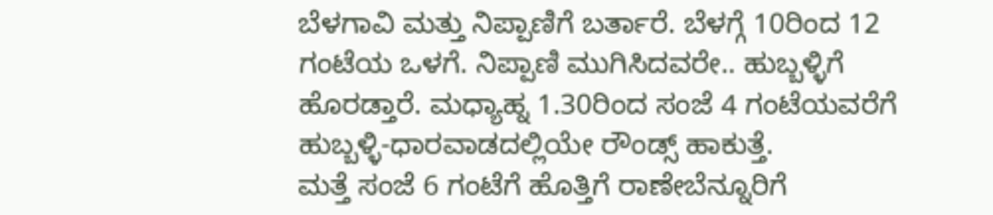ಬೆಳಗಾವಿ ಮತ್ತು ನಿಪ್ಪಾಣಿಗೆ ಬರ್ತಾರೆ. ಬೆಳಗ್ಗೆ 10ರಿಂದ 12 ಗಂಟೆಯ ಒಳಗೆ. ನಿಪ್ಪಾಣಿ ಮುಗಿಸಿದವರೇ.. ಹುಬ್ಬಳ್ಳಿಗೆ ಹೊರಡ್ತಾರೆ. ಮಧ್ಯಾಹ್ನ 1.30ರಿಂದ ಸಂಜೆ 4 ಗಂಟೆಯವರೆಗೆ ಹುಬ್ಬಳ್ಳಿ-ಧಾರವಾಡದಲ್ಲಿಯೇ ರೌಂಡ್ಸ್ ಹಾಕುತ್ತೆ.
ಮತ್ತೆ ಸಂಜೆ 6 ಗಂಟೆಗೆ ಹೊತ್ತಿಗೆ ರಾಣೇಬೆನ್ನೂರಿಗೆ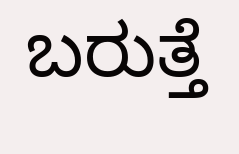ಬರುತ್ತೆ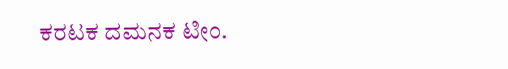ಕರಟಕ ದಮನಕ ಟೀಂ.